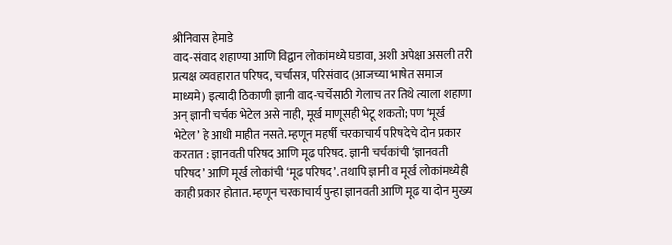श्रीनिवास हेमाडे
वाद-संवाद शहाण्या आणि विद्वान लोकांमध्ये घडावा, अशी अपेक्षा असली तरी प्रत्यक्ष व्यवहारात परिषद, चर्चासत्र, परिसंवाद (आजच्या भाषेत समाज माध्यमे) इत्यादी ठिकाणी ज्ञानी वाद-चर्चेसाठी गेलाच तर तिथे त्याला शहाणा अन् ज्ञानी चर्चक भेटेल असे नाही, मूर्ख माणूसही भेटू शकतो; पण ‘मूर्ख भेटेल’ हे आधी माहीत नसते. म्हणून महर्षी चरकाचार्य परिषदेचे दोन प्रकार करतात : ज्ञानवती परिषद आणि मूढ परिषद. ज्ञानी चर्चकांची ‘ज्ञानवती परिषद’ आणि मूर्ख लोकांची ‘मूढ परिषद’. तथापि ज्ञानी व मूर्ख लोकांमध्येही काही प्रकार होतात. म्हणून चरकाचार्य पुन्हा ज्ञानवती आणि मूढ या दोन मुख्य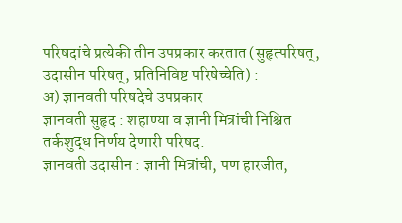परिषदांचे प्रत्येकी तीन उपप्रकार करतात (सुहृत्परिषत्, उदासीन परिषत्, प्रतिनिविष्ट परिषेच्चेति) :
अ) ज्ञानवती परिषदेचे उपप्रकार
ज्ञानवती सुहृद : शहाण्या व ज्ञानी मित्रांची निश्चित तर्कशुद्ध निर्णय देणारी परिषद.
ज्ञानवती उदासीन : ज्ञानी मित्रांची, पण हारजीत,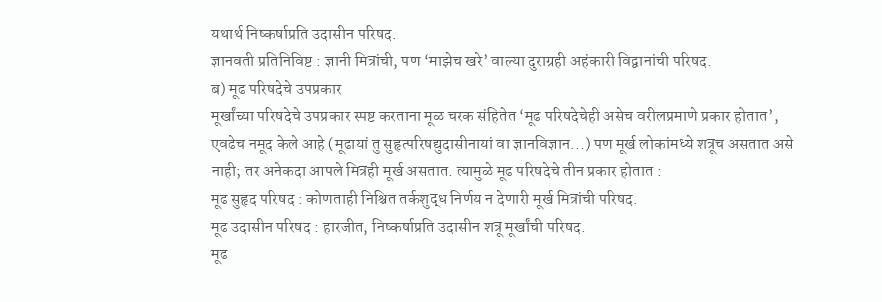यथार्थ निष्कर्षाप्रति उदासीन परिषद.
ज्ञानवती प्रतिनिविष्ट : ज्ञानी मित्रांची, पण ‘माझेच खरे’ वाल्या दुराग्रही अहंकारी विद्वानांची परिषद.
ब) मूढ परिषदेचे उपप्रकार
मूर्खांच्या परिषदेचे उपप्रकार स्पष्ट करताना मूळ चरक संहितेत ‘मूढ परिषदेचेही असेच वरीलप्रमाणे प्रकार होतात’, एवढेच नमूद केले आहे (मूढायां तु सुहृत्परिषद्युदासीनायां वा ज्ञानविज्ञान...) पण मूर्ख लोकांमध्ये शत्रूच असतात असे नाही; तर अनेकदा आपले मित्रही मूर्ख असतात. त्यामुळे मूढ परिषदेचे तीन प्रकार होतात :
मूढ सुहृद परिषद : कोणताही निश्चित तर्कशुद्ध निर्णय न देणारी मूर्ख मित्रांची परिषद.
मूढ उदासीन परिषद : हारजीत, निष्कर्षाप्रति उदासीन शत्रू मूर्खांची परिषद.
मूढ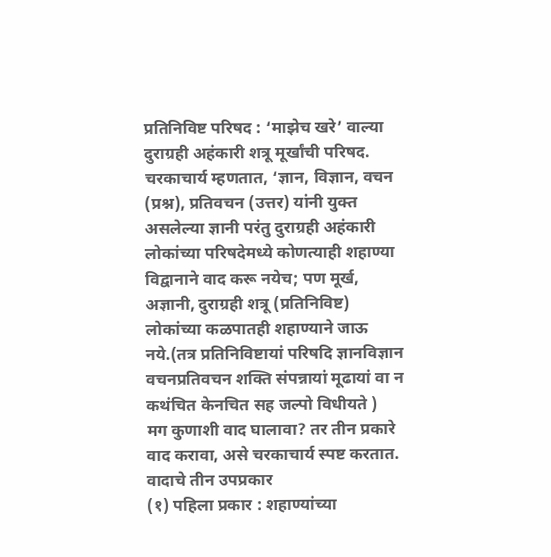प्रतिनिविष्ट परिषद : ‘माझेच खरे’ वाल्या दुराग्रही अहंकारी शत्रू मूर्खांची परिषद.
चरकाचार्य म्हणतात, ‘ज्ञान, विज्ञान, वचन (प्रश्न), प्रतिवचन (उत्तर) यांनी युक्त असलेल्या ज्ञानी परंतु दुराग्रही अहंकारी लोकांच्या परिषदेमध्ये कोणत्याही शहाण्या विद्वानाने वाद करू नयेच; पण मूर्ख, अज्ञानी, दुराग्रही शत्रू (प्रतिनिविष्ट) लोकांच्या कळपातही शहाण्याने जाऊ नये.(तत्र प्रतिनिविष्टायां परिषदि ज्ञानविज्ञान वचनप्रतिवचन शक्ति संपन्नायां मूढायां वा न कथंचित केनचित सह जल्पो विधीयते )
मग कुणाशी वाद घालावा? तर तीन प्रकारे वाद करावा, असे चरकाचार्य स्पष्ट करतात.
वादाचे तीन उपप्रकार
(१) पहिला प्रकार : शहाण्यांच्या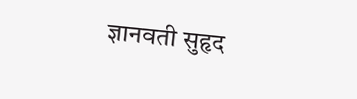ज्ञानवती सुहृद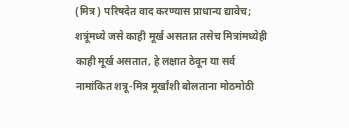(मित्र) परिषदेत वाद करण्यास प्राधान्य द्यावेच; शत्रूंमध्ये जसे काही मूर्ख असतात तसेच मित्रांमध्येही काही मूर्ख असतात, हे लक्षात ठेवून या सर्व नामांकित शत्रू-मित्र मूर्खांशी बोलताना मोठमोठी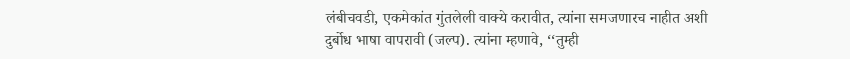लंबीचवडी, एकमेकांत गुंतलेली वाक्ये करावीत, त्यांना समजणारच नाहीत अशी दुर्बोध भाषा वापरावी (जल्प). त्यांना म्हणावे, ‘‘तुम्ही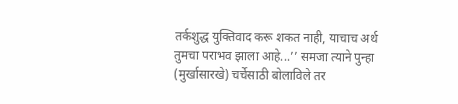तर्कशुद्ध युक्तिवाद करू शकत नाही, याचाच अर्थ तुमचा पराभव झाला आहे...’’ समजा त्याने पुन्हा (मुर्खासारखे) चर्चेसाठी बोलाविले तर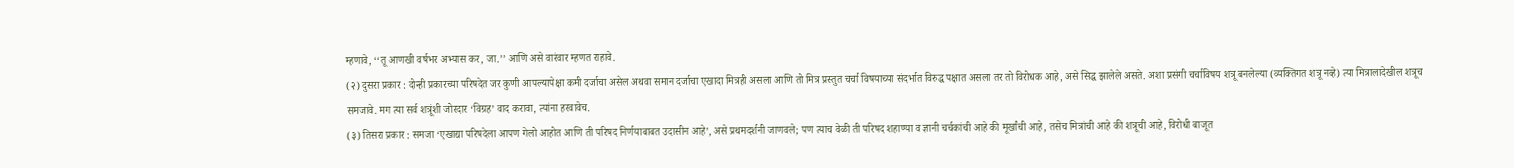म्हणावे, ‘‘तू आणखी वर्षभर अभ्यास कर, जा.’’ आणि असे वारंवार म्हणत राहावे.
(२) दुसरा प्रकार : दोन्ही प्रकारच्या परिषदेत जर कुणी आपल्यापेक्षा कमी दर्जाचा असेल अथवा समान दर्जाचा एखादा मित्रही असला आणि तो मित्र प्रस्तुत चर्चा विषयाच्या संदर्भात विरुद्ध पक्षात असला तर तो विरोधक आहे, असे सिद्ध झालेले असते. अशा प्रसंगी चर्चाविषय शत्रू बनलेल्या (व्यक्तिगत शत्रू नव्हे) त्या मित्रालादेखील शत्रूच समजावे. मग त्या सर्व शत्रूंशी जोरदार ‘विग्रह’ वाद करावा, त्यांना हरवावेच.
(३) तिसरा प्रकार : समजा ‘एखाद्या परिषदेला आपण गेलो आहोत आणि ती परिषद निर्णयाबाबत उदासीन आहे’, असे प्रथमदर्शनी जाणवले; पण त्याच वेळी ती परिषद शहाण्या व ज्ञानी चर्चकांची आहे की मूर्खांची आहे, तसेच मित्रांची आहे की शत्रूची आहे, विरोधी बाजूत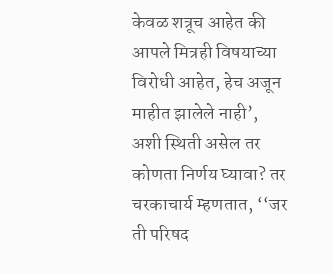केवळ शत्रूच आहेत की आपले मित्रही विषयाच्या विरोधी आहेत, हेच अजून माहीत झालेले नाही’, अशी स्थिती असेल तर कोणता निर्णय घ्यावा? तर चरकाचार्य म्हणतात, ‘‘जर ती परिषद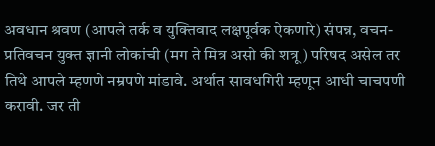अवधान श्रवण (आपले तर्क व युक्तिवाद लक्षपूर्वक ऐकणारे) संपन्न, वचन-प्रतिवचन युक्त ज्ञानी लोकांची (मग ते मित्र असो की शत्रू) परिषद असेल तर तिथे आपले म्हणणे नम्रपणे मांडावे. अर्थात सावधगिरी म्हणून आधी चाचपणी करावी. जर ती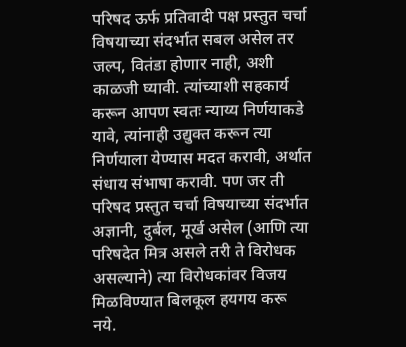परिषद ऊर्फ प्रतिवादी पक्ष प्रस्तुत चर्चा विषयाच्या संदर्भात सबल असेल तर जल्प, वितंडा होणार नाही, अशी काळजी घ्यावी. त्यांच्याशी सहकार्य करून आपण स्वतः न्याय्य निर्णयाकडे यावे, त्यांनाही उद्युक्त करून त्या निर्णयाला येण्यास मदत करावी, अर्थात संधाय संभाषा करावी. पण जर ती परिषद प्रस्तुत चर्चा विषयाच्या संदर्भात अज्ञानी, दुर्बल, मूर्ख असेल (आणि त्या परिषदेत मित्र असले तरी ते विरोधक असल्याने) त्या विरोधकांवर विजय मिळविण्यात बिलकूल हयगय करू नये.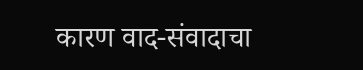कारण वाद-संवादाचा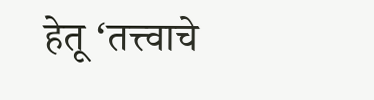हेतू ‘तत्त्वाचे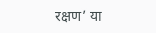रक्षण’ या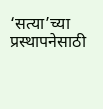‘सत्या’च्या प्रस्थापनेसाठी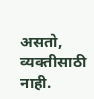असतो, व्यक्तीसाठी नाही.